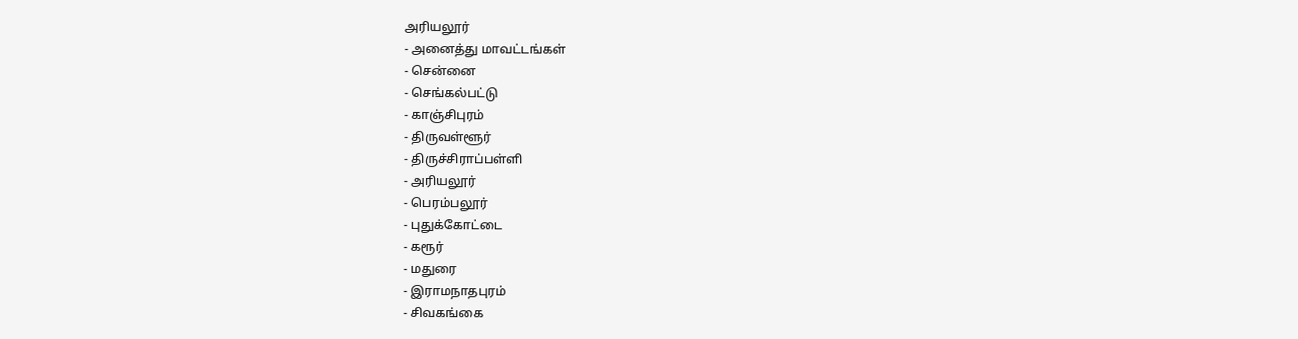அரியலூர்
- அனைத்து மாவட்டங்கள்
- சென்னை
- செங்கல்பட்டு
- காஞ்சிபுரம்
- திருவள்ளூர்
- திருச்சிராப்பள்ளி
- அரியலூர்
- பெரம்பலூர்
- புதுக்கோட்டை
- கரூர்
- மதுரை
- இராமநாதபுரம்
- சிவகங்கை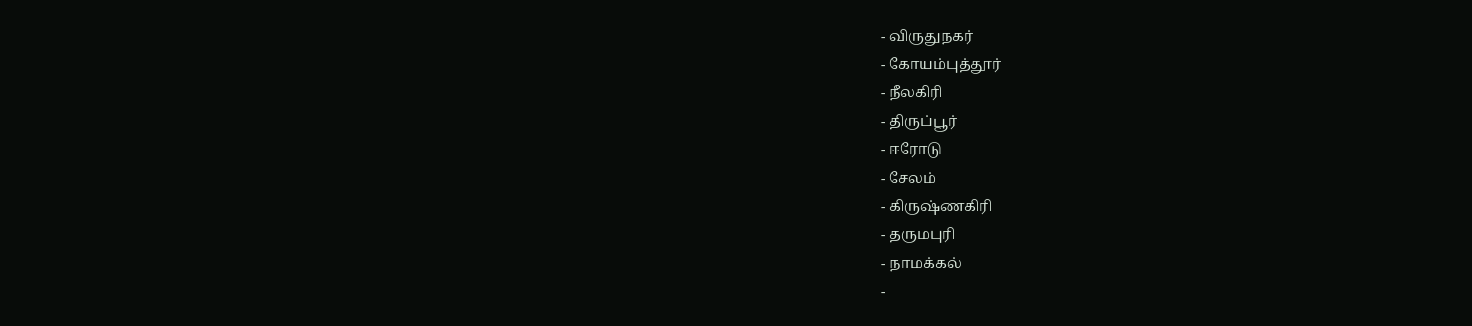- விருதுநகர்
- கோயம்புத்தூர்
- நீலகிரி
- திருப்பூர்
- ஈரோடு
- சேலம்
- கிருஷ்ணகிரி
- தருமபுரி
- நாமக்கல்
-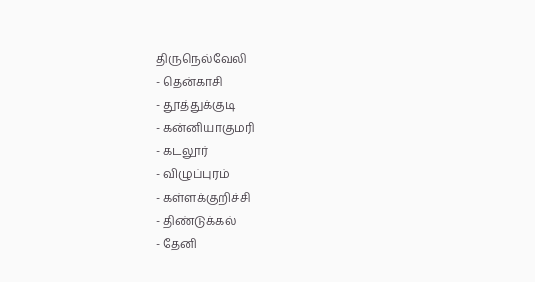திருநெல்வேலி
- தென்காசி
- தூத்துக்குடி
- கன்னியாகுமரி
- கடலூர்
- விழுப்புரம்
- கள்ளக்குறிச்சி
- திண்டுக்கல்
- தேனி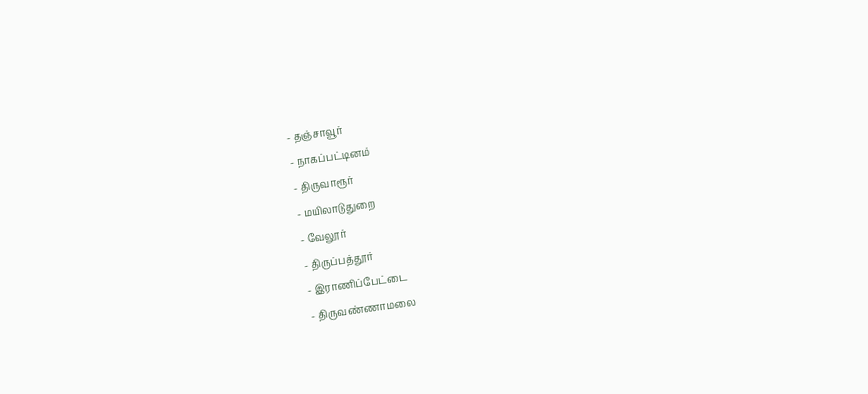- தஞ்சாவூர்
- நாகப்பட்டினம்
- திருவாரூர்
- மயிலாடுதுறை
- வேலூர்
- திருப்பத்தூர்
- இராணிப்பேட்டை
- திருவண்ணாமலை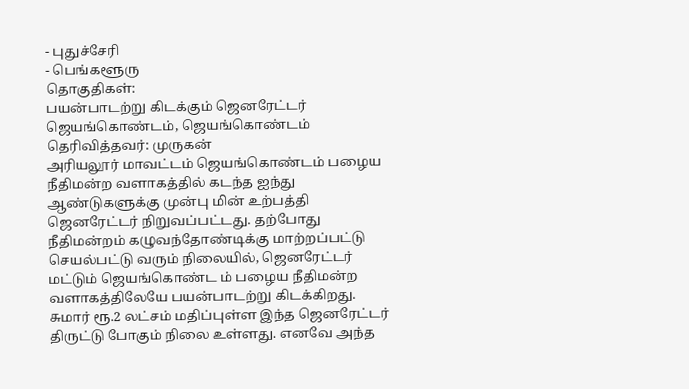- புதுச்சேரி
- பெங்களூரு
தொகுதிகள்:
பயன்பாடற்று கிடக்கும் ஜெனரேட்டர்
ஜெயங்கொண்டம், ஜெயங்கொண்டம்
தெரிவித்தவர்: முருகன்
அரியலூர் மாவட்டம் ஜெயங்கொண்டம் பழைய நீதிமன்ற வளாகத்தில் கடந்த ஐந்து ஆண்டுகளுக்கு முன்பு மின் உற்பத்தி ஜெனரேட்டர் நிறுவப்பட்டது. தற்போது நீதிமன்றம் கழுவந்தோண்டிக்கு மாற்றப்பட்டு செயல்பட்டு வரும் நிலையில், ஜெனரேட்டர் மட்டும் ஜெயங்கொண்ட ம் பழைய நீதிமன்ற வளாகத்திலேயே பயன்பாடற்று கிடக்கிறது. சுமார் ரூ.2 லட்சம் மதிப்புள்ள இந்த ஜெனரேட்டர் திருட்டு போகும் நிலை உள்ளது. எனவே அந்த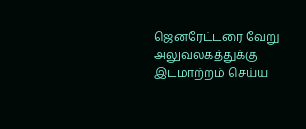ஜெனரேட்டரை வேறு அலுவலகத்துக்கு இடமாற்றம் செய்ய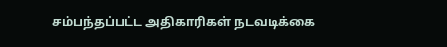சம்பந்தப்பட்ட அதிகாரிகள் நடவடிக்கை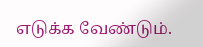எடுக்க வேண்டும்.